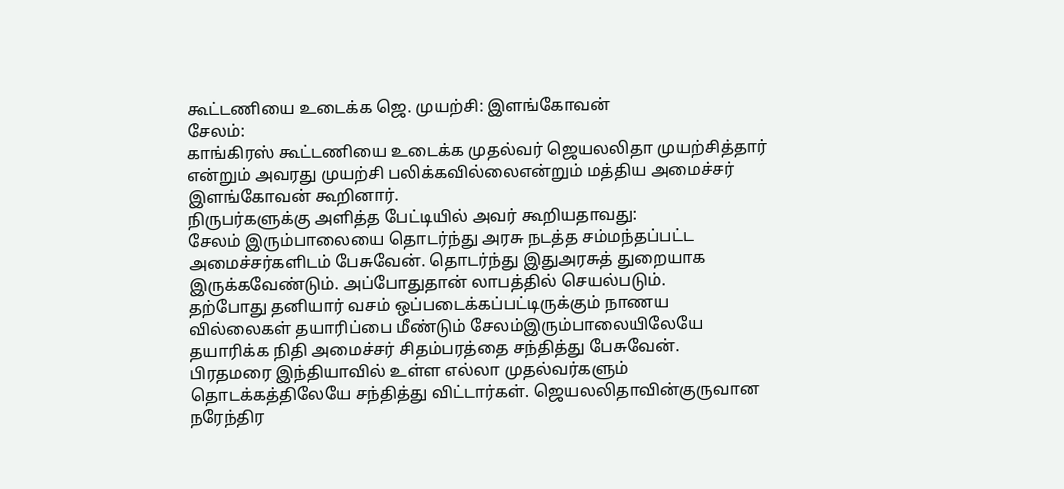கூட்டணியை உடைக்க ஜெ. முயற்சி: இளங்கோவன்
சேலம்:
காங்கிரஸ் கூட்டணியை உடைக்க முதல்வர் ஜெயலலிதா முயற்சித்தார் என்றும் அவரது முயற்சி பலிக்கவில்லைஎன்றும் மத்திய அமைச்சர் இளங்கோவன் கூறினார்.
நிருபர்களுக்கு அளித்த பேட்டியில் அவர் கூறியதாவது:
சேலம் இரும்பாலையை தொடர்ந்து அரசு நடத்த சம்மந்தப்பட்ட அமைச்சர்களிடம் பேசுவேன். தொடர்ந்து இதுஅரசுத் துறையாக இருக்கவேண்டும். அப்போதுதான் லாபத்தில் செயல்படும்.
தற்போது தனியார் வசம் ஒப்படைக்கப்பட்டிருக்கும் நாணய வில்லைகள் தயாரிப்பை மீண்டும் சேலம்இரும்பாலையிலேயே தயாரிக்க நிதி அமைச்சர் சிதம்பரத்தை சந்தித்து பேசுவேன்.
பிரதமரை இந்தியாவில் உள்ள எல்லா முதல்வர்களும் தொடக்கத்திலேயே சந்தித்து விட்டார்கள். ஜெயலலிதாவின்குருவான நரேந்திர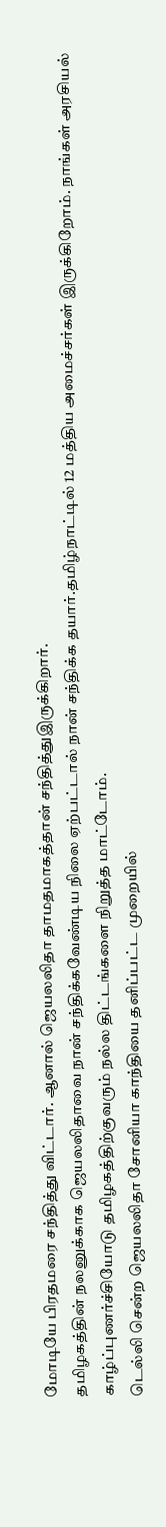மோடியே பிரதமரை சந்தித்து விட்டார். ஆனால் ஜெயலலிதா தாமதமாகத்தான் சந்தித்துஇருக்கிறார்.
தமிழகத்தின் நலனுக்காக ஜெயலலிதாவை நான் சந்திக்கவேண்டிய நிலை ஏற்பட்டால் நான் சந்திக்க தயார்.தமிழ்நாட்டில் 12 மத்திய அமைச்சர்கள் இருக்கிறோம். நாங்கள் அரசியல் காழ்ப்புணர்ச்சியோடு தமிழகத்திற்குவரும் நல்ல திட்டங்களை நிறுத்த மாட்டோம்.
டெல்லி சென்ற ஜெயலலிதா சோனியா காந்தியை தனிப்பட்ட முறையில்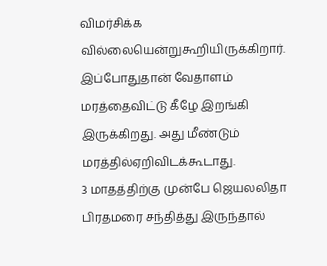விமர்சிக்க வில்லையென்றுகூறியிருக்கிறார். இப்போதுதான் வேதாளம் மரத்தைவிட்டு கீழே இறங்கி இருக்கிறது. அது மீண்டும் மரத்தில்ஏறிவிடக்கூடாது.
3 மாதத்திற்கு முன்பே ஜெயலலிதா பிரதமரை சந்தித்து இருந்தால்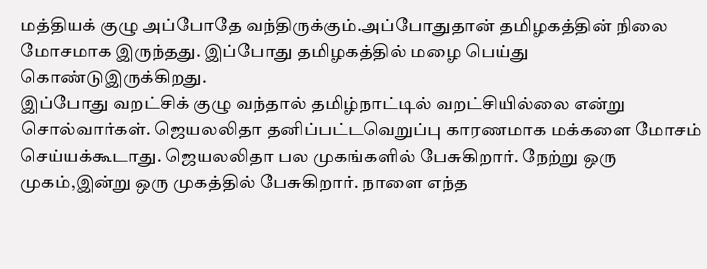மத்தியக் குழு அப்போதே வந்திருக்கும்.அப்போதுதான் தமிழகத்தின் நிலை மோசமாக இருந்தது. இப்போது தமிழகத்தில் மழை பெய்து கொண்டுஇருக்கிறது.
இப்போது வறட்சிக் குழு வந்தால் தமிழ்நாட்டில் வறட்சியில்லை என்று சொல்வார்கள். ஜெயலலிதா தனிப்பட்டவெறுப்பு காரணமாக மக்களை மோசம் செய்யக்கூடாது. ஜெயலலிதா பல முகங்களில் பேசுகிறார். நேற்று ஒரு முகம்,இன்று ஒரு முகத்தில் பேசுகிறார். நாளை எந்த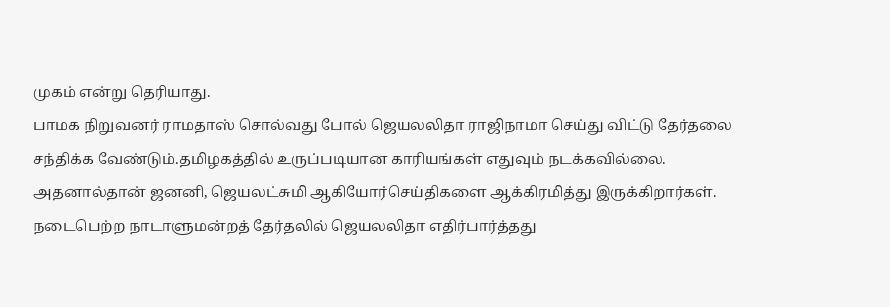முகம் என்று தெரியாது.
பாமக நிறுவனர் ராமதாஸ் சொல்வது போல் ஜெயலலிதா ராஜிநாமா செய்து விட்டு தேர்தலை சந்திக்க வேண்டும்.தமிழகத்தில் உருப்படியான காரியங்கள் எதுவும் நடக்கவில்லை. அதனால்தான் ஜனனி, ஜெயலட்சுமி ஆகியோர்செய்திகளை ஆக்கிரமித்து இருக்கிறார்கள்.
நடைபெற்ற நாடாளுமன்றத் தேர்தலில் ஜெயலலிதா எதிர்பார்த்தது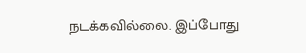நடக்கவில்லை. இப்போது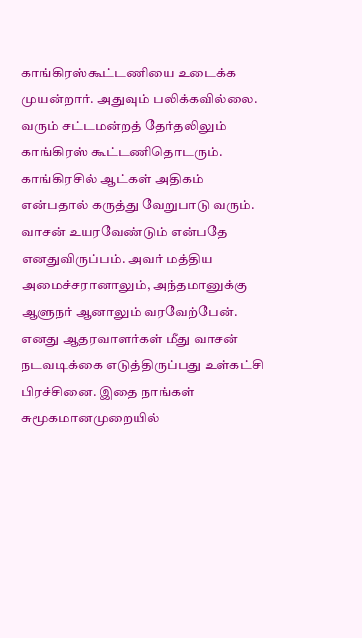காங்கிரஸ்கூட்டணியை உடைக்க முயன்றார். அதுவும் பலிக்கவில்லை. வரும் சட்டமன்றத் தேர்தலிலும் காங்கிரஸ் கூட்டணிதொடரும்.
காங்கிரசில் ஆட்கள் அதிகம் என்பதால் கருத்து வேறுபாடு வரும். வாசன் உயரவேண்டும் என்பதே எனதுவிருப்பம். அவர் மத்திய அமைச்சரானாலும், அந்தமானுக்கு ஆளுநர் ஆனாலும் வரவேற்பேன்.
எனது ஆதரவாளர்கள் மீது வாசன் நடவடிக்கை எடுத்திருப்பது உள்கட்சி பிரச்சினை. இதை நாங்கள் சுமூகமானமுறையில்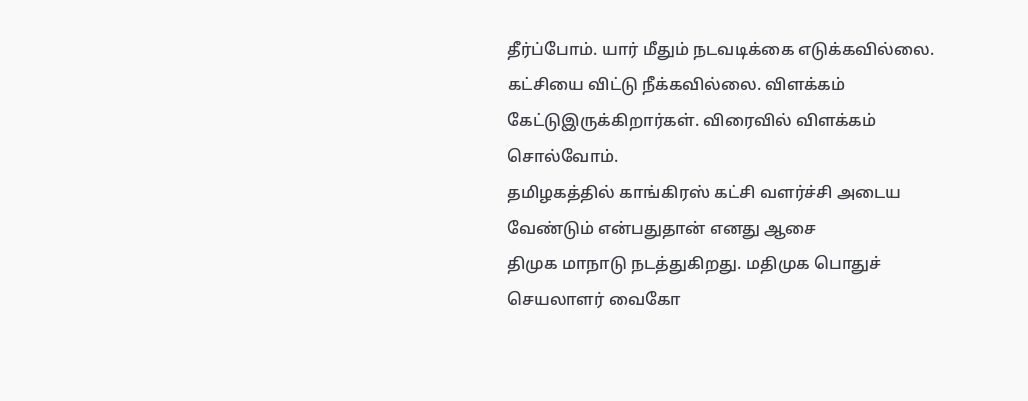தீர்ப்போம். யார் மீதும் நடவடிக்கை எடுக்கவில்லை. கட்சியை விட்டு நீக்கவில்லை. விளக்கம் கேட்டுஇருக்கிறார்கள். விரைவில் விளக்கம் சொல்வோம்.
தமிழகத்தில் காங்கிரஸ் கட்சி வளர்ச்சி அடைய வேண்டும் என்பதுதான் எனது ஆசை
திமுக மாநாடு நடத்துகிறது. மதிமுக பொதுச் செயலாளர் வைகோ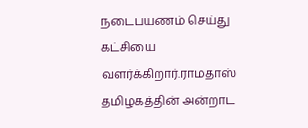நடைபயணம் செய்து கட்சியை வளர்க்கிறார்.ராமதாஸ் தமிழகத்தின் அன்றாட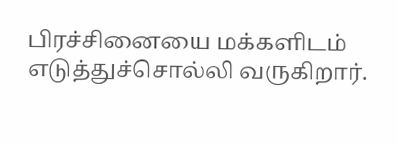பிரச்சினையை மக்களிடம் எடுத்துச்சொல்லி வருகிறார்.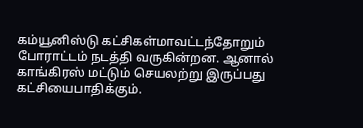கம்யூனிஸ்டு கட்சிகள்மாவட்டந்தோறும் போராட்டம் நடத்தி வருகின்றன. ஆனால் காங்கிரஸ் மட்டும் செயலற்று இருப்பது கட்சியைபாதிக்கும்.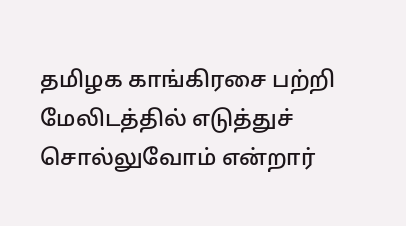தமிழக காங்கிரசை பற்றி மேலிடத்தில் எடுத்துச் சொல்லுவோம் என்றார்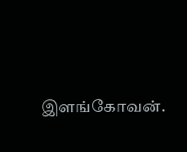இளங்கோவன்.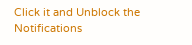Click it and Unblock the Notifications